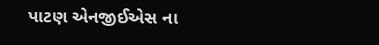પાટણ એનજીઈએસ ના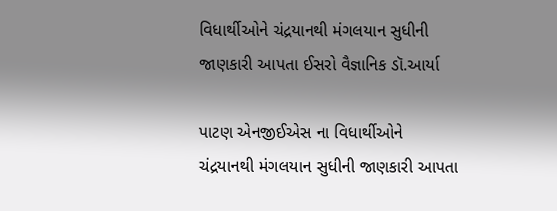વિધાર્થીઓને ચંદ્રયાનથી મંગલયાન સુધીની જાણકારી આપતા ઈસરો વૈજ્ઞાનિક ડૉ.આર્યા

પાટણ એનજીઈએસ ના વિધાર્થીઓને ચંદ્રયાનથી મંગલયાન સુધીની જાણકારી આપતા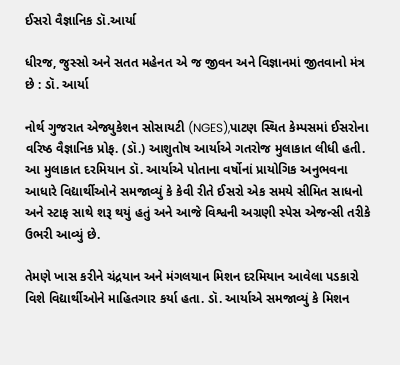ઈસરો વૈજ્ઞાનિક ડૉ.આર્યા

ધીરજ, જુસ્સો અને સતત મહેનત એ જ જીવન અને વિજ્ઞાનમાં જીતવાનો મંત્ર છે : ડૉ. આર્યા

નોર્થ ગુજરાત એજ્યુકેશન સોસાયટી (NGES),પાટણ સ્થિત કેમ્પસમાં ઈસરોના વરિષ્ઠ વૈજ્ઞાનિક પ્રોફ. (ડૉ.) આશુતોષ આર્યાએ ગતરોજ મુલાકાત લીધી હતી. આ મુલાકાત દરમિયાન ડૉ. આર્યાએ પોતાના વર્ષોનાં પ્રાયોગિક અનુભવના આધારે વિદ્યાર્થીઓને સમજાવ્યું કે કેવી રીતે ઈસરો એક સમયે સીમિત સાધનો અને સ્ટાફ સાથે શરૂ થયું હતું અને આજે વિશ્વની અગ્રણી સ્પેસ એજન્સી તરીકે ઉભરી આવ્યું છે.

તેમણે ખાસ કરીને ચંદ્રયાન અને મંગલયાન મિશન દરમિયાન આવેલા પડકારો વિશે વિદ્યાર્થીઓને માહિતગાર કર્યા હતા. ડૉ. આર્યાએ સમજાવ્યું કે મિશન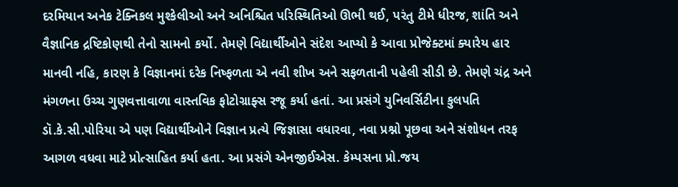દરમિયાન અનેક ટેક્નિકલ મુશ્કેલીઓ અને અનિશ્ચિત પરિસ્થિતિઓ ઊભી થઈ, પરંતુ ટીમે ધીરજ, શાંતિ અને વૈજ્ઞાનિક દ્રષ્ટિકોણથી તેનો સામનો કર્યો. તેમણે વિદ્યાર્થીઓને સંદેશ આપ્યો કે આવા પ્રોજેક્ટમાં ક્યારેય હાર માનવી નહિ, કારણ કે વિજ્ઞાનમાં દરેક નિષ્ફળતા એ નવી શીખ અને સફળતાની પહેલી સીડી છે. તેમણે ચંદ્ર અને મંગળના ઉચ્ચ ગુણવત્તાવાળા વાસ્તવિક ફોટોગ્રાફ્સ રજૂ કર્યા હતાં. આ પ્રસંગે યુનિવર્સિટીના કુલપતિ ડૉ.કે.સી.પોરિયા એ પણ વિદ્યાર્થીઓને વિજ્ઞાન પ્રત્યે જિજ્ઞાસા વધારવા, નવા પ્રશ્નો પૂછવા અને સંશોધન તરફ આગળ વધવા માટે પ્રોત્સાહિત કર્યા હતા. આ પ્રસંગે એનજીઈએસ. કેમ્પસના પ્રો.જય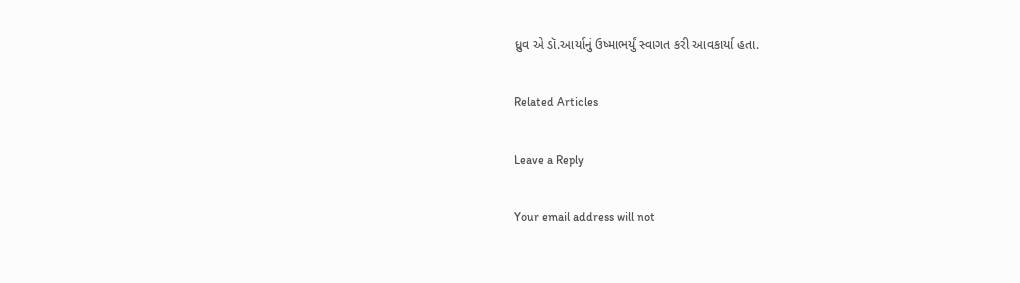ધ્રુવ એ ડૉ.આર્યાનું ઉષ્માભર્યું સ્વાગત કરી આવકાર્યા હતા.

Related Articles

Leave a Reply

Your email address will not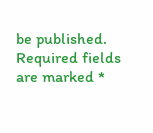be published. Required fields are marked *